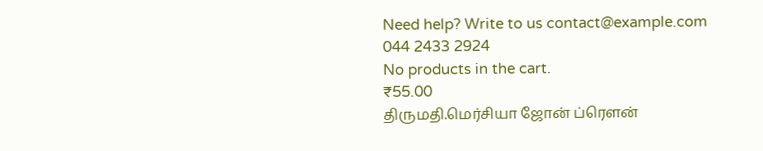Need help? Write to us contact@example.com
044 2433 2924
No products in the cart.
₹55.00
திருமதி.மெர்சியா ஜோன் ப்ரெளன்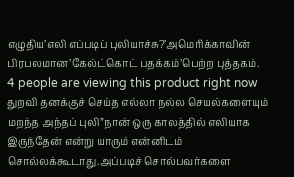எழுதிய’எலி எப்படிப் புலியாச்சு?’அமெரிக்காவின் பிரபலமான’கேல்ட்கொட் பதக்கம்’பெற்ற புத்தகம்.
4 people are viewing this product right now
துறவி தனக்குச் செய்த எல்லா நல்ல செயல்களையும் மறந்த அந்தப் புலி”நான் ஒரு காலத்தில் எலியாக இருந்தேன் என்று யாரும் என்னிடம் சொல்லக்கூடாது.அப்படிச் சொல்பவர்களை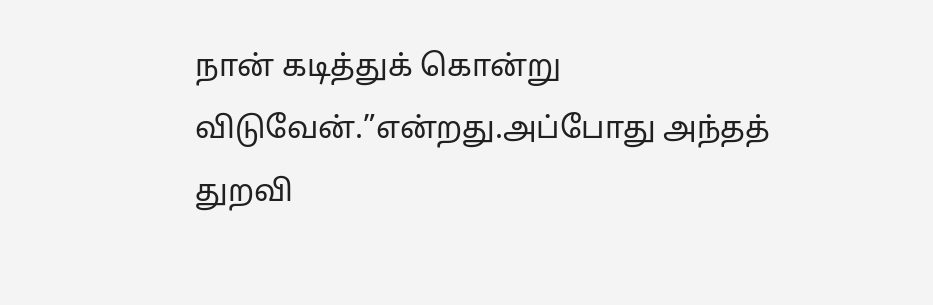நான் கடித்துக் கொன்று விடுவேன்.”என்றது.அப்போது அந்தத் துறவி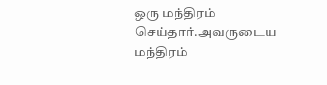ஒரு மந்திரம் செய்தார்.அவருடைய மந்திரம்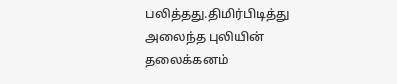பலித்தது.திமிர்பிடித்து அலைந்த புலியின் தலைக்கனம்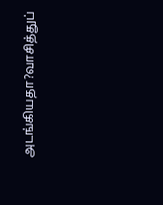அடங்கியதா?வாசித்துப்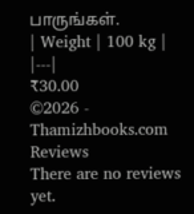பாருங்கள்.
| Weight | 100 kg |
|---|
₹30.00
©2026 - Thamizhbooks.com
Reviews
There are no reviews yet.